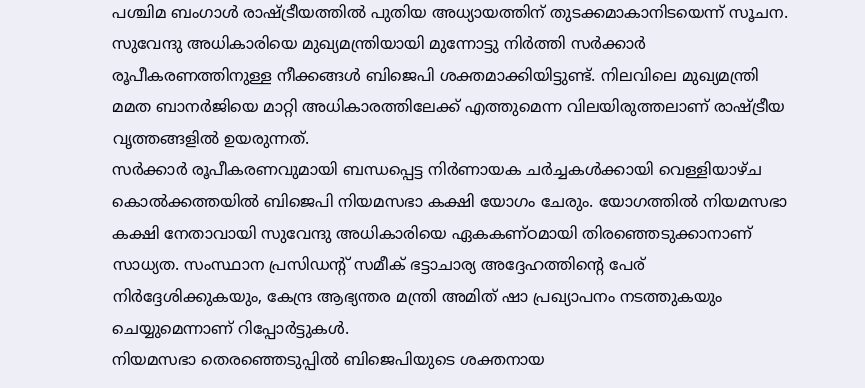പശ്ചിമ ബംഗാൾ രാഷ്ട്രീയത്തിൽ പുതിയ അധ്യായത്തിന് തുടക്കമാകാനിടയെന്ന് സൂചന. സുവേന്ദു അധികാരിയെ മുഖ്യമന്ത്രിയായി മുന്നോട്ടു നിർത്തി സർക്കാർ രൂപീകരണത്തിനുള്ള നീക്കങ്ങൾ ബിജെപി ശക്തമാക്കിയിട്ടുണ്ട്. നിലവിലെ മുഖ്യമന്ത്രി മമത ബാനർജിയെ മാറ്റി അധികാരത്തിലേക്ക് എത്തുമെന്ന വിലയിരുത്തലാണ് രാഷ്ട്രീയ വൃത്തങ്ങളിൽ ഉയരുന്നത്.
സർക്കാർ രൂപീകരണവുമായി ബന്ധപ്പെട്ട നിർണായക ചർച്ചകൾക്കായി വെള്ളിയാഴ്ച കൊൽക്കത്തയിൽ ബിജെപി നിയമസഭാ കക്ഷി യോഗം ചേരും. യോഗത്തിൽ നിയമസഭാ കക്ഷി നേതാവായി സുവേന്ദു അധികാരിയെ ഏകകണ്ഠമായി തിരഞ്ഞെടുക്കാനാണ് സാധ്യത. സംസ്ഥാന പ്രസിഡന്റ് സമീക് ഭട്ടാചാര്യ അദ്ദേഹത്തിന്റെ പേര് നിർദ്ദേശിക്കുകയും, കേന്ദ്ര ആഭ്യന്തര മന്ത്രി അമിത് ഷാ പ്രഖ്യാപനം നടത്തുകയും ചെയ്യുമെന്നാണ് റിപ്പോർട്ടുകൾ.
നിയമസഭാ തെരഞ്ഞെടുപ്പിൽ ബിജെപിയുടെ ശക്തനായ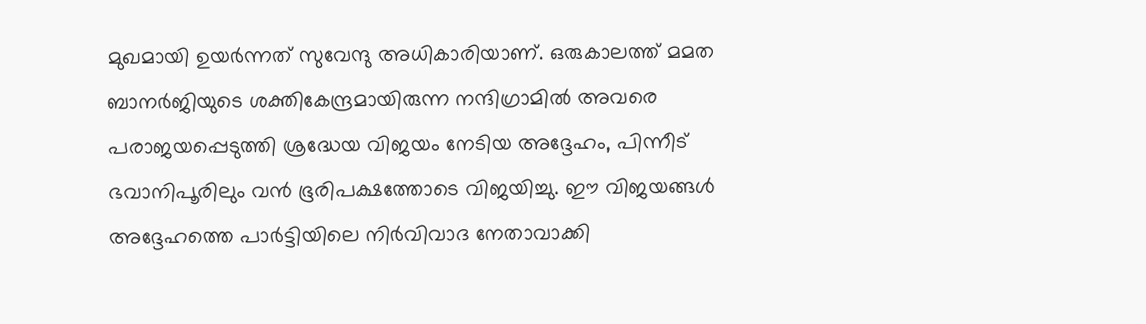മുഖമായി ഉയർന്നത് സുവേന്ദു അധികാരിയാണ്. ഒരുകാലത്ത് മമത ബാനർജിയുടെ ശക്തികേന്ദ്രമായിരുന്ന നന്ദിഗ്രാമിൽ അവരെ പരാജയപ്പെടുത്തി ശ്രദ്ധേയ വിജയം നേടിയ അദ്ദേഹം, പിന്നീട് ഭവാനിപൂരിലും വൻ ഭൂരിപക്ഷത്തോടെ വിജയിച്ചു. ഈ വിജയങ്ങൾ അദ്ദേഹത്തെ പാർട്ടിയിലെ നിർവിവാദ നേതാവാക്കി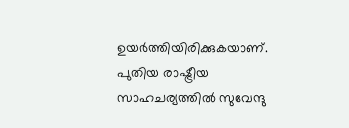ഉയർത്തിയിരിക്കുകയാണ്. പുതിയ രാഷ്ട്രീയ സാഹചര്യത്തിൽ സുവേന്ദു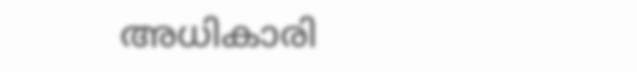അധികാരി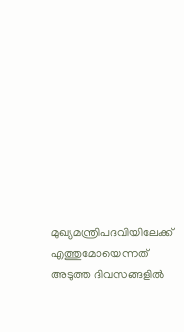മുഖ്യമന്ത്രിപദവിയിലേക്ക് എത്തുമോയെന്നത് അടുത്ത ദിവസങ്ങളിൽ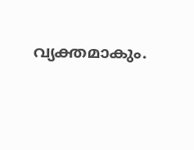വ്യക്തമാകും.